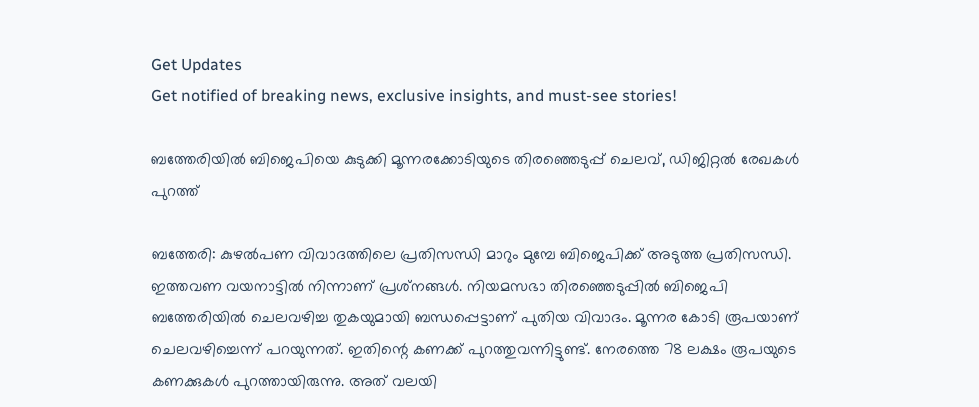Get Updates
Get notified of breaking news, exclusive insights, and must-see stories!

ബത്തേരിയില്‍ ബിജെപിയെ കുടുക്കി മൂന്നരക്കോടിയുടെ തിരഞ്ഞെടുപ്പ് ചെലവ്, ഡിജിറ്റല്‍ രേഖകള്‍ പുറത്ത്

ബത്തേരി: കുഴല്‍പണ വിവാദത്തിലെ പ്രതിസന്ധി മാറും മുമ്പേ ബിജെപിക്ക് അടുത്ത പ്രതിസന്ധി. ഇത്തവണ വയനാട്ടില്‍ നിന്നാണ് പ്രശ്‌നങ്ങള്‍. നിയമസഭാ തിരഞ്ഞെടുപ്പില്‍ ബിജെപി ബത്തേരിയില്‍ ചെലവഴിച്ച തുകയുമായി ബന്ധപ്പെട്ടാണ് പുതിയ വിവാദം. മൂന്നര കോടി രൂപയാണ് ചെലവഴിച്ചെന്ന് പറയുന്നത്. ഇതിന്റെ കണക്ക് പുറത്തുവന്നിട്ടുണ്ട്. നേരത്തെ 78 ലക്ഷം രൂപയുടെ കണക്കുകള്‍ പുറത്തായിരുന്നു. അത് വലയി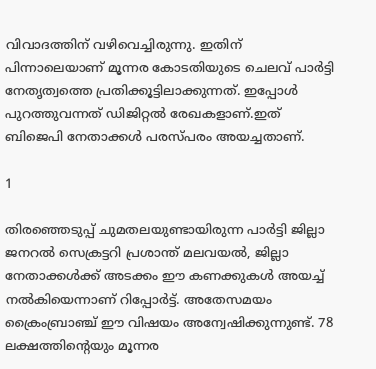വിവാദത്തിന് വഴിവെച്ചിരുന്നു. ഇതിന് പിന്നാലെയാണ് മൂന്നര കോടതിയുടെ ചെലവ് പാര്‍ട്ടി നേതൃത്വത്തെ പ്രതിക്കൂട്ടിലാക്കുന്നത്. ഇപ്പോള്‍ പുറത്തുവന്നത് ഡിജിറ്റല്‍ രേഖകളാണ്.ഇത് ബിജെപി നേതാക്കള്‍ പരസ്പരം അയച്ചതാണ്.

1

തിരഞ്ഞെടുപ്പ് ചുമതലയുണ്ടായിരുന്ന പാര്‍ട്ടി ജില്ലാ ജനറല്‍ സെക്രട്ടറി പ്രശാന്ത് മലവയല്‍, ജില്ലാ നേതാക്കള്‍ക്ക് അടക്കം ഈ കണക്കുകള്‍ അയച്ച് നല്‍കിയെന്നാണ് റിപ്പോര്‍ട്ട്. അതേസമയം ക്രൈംബ്രാഞ്ച് ഈ വിഷയം അന്വേഷിക്കുന്നുണ്ട്. 78 ലക്ഷത്തിന്റെയും മൂന്നര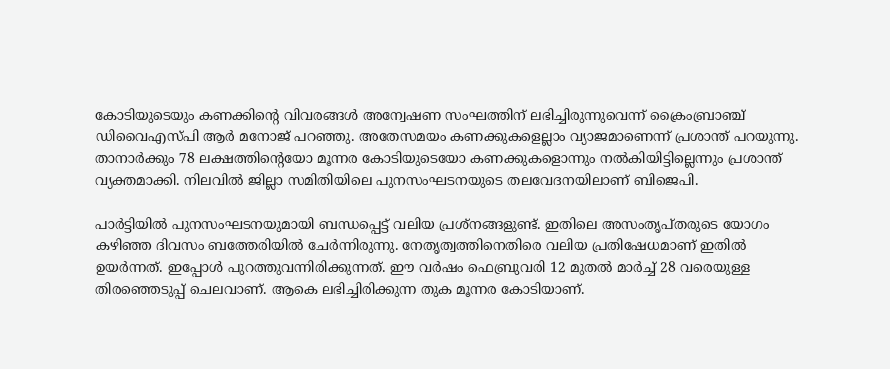കോടിയുടെയും കണക്കിന്റെ വിവരങ്ങള്‍ അന്വേഷണ സംഘത്തിന് ലഭിച്ചിരുന്നുവെന്ന് ക്രൈംബ്രാഞ്ച് ഡിവൈഎസ്പി ആര്‍ മനോജ് പറഞ്ഞു. അതേസമയം കണക്കുകളെല്ലാം വ്യാജമാണെന്ന് പ്രശാന്ത് പറയുന്നു. താനാര്‍ക്കും 78 ലക്ഷത്തിന്റെയോ മൂന്നര കോടിയുടെയോ കണക്കുകളൊന്നും നല്‍കിയിട്ടില്ലെന്നും പ്രശാന്ത് വ്യക്തമാക്കി. നിലവില്‍ ജില്ലാ സമിതിയിലെ പുനസംഘടനയുടെ തലവേദനയിലാണ് ബിജെപി.

പാര്‍ട്ടിയില്‍ പുനസംഘടനയുമായി ബന്ധപ്പെട്ട് വലിയ പ്രശ്‌നങ്ങളുണ്ട്. ഇതിലെ അസംതൃപ്തരുടെ യോഗം കഴിഞ്ഞ ദിവസം ബത്തേരിയില്‍ ചേര്‍ന്നിരുന്നു. നേതൃത്വത്തിനെതിരെ വലിയ പ്രതിഷേധമാണ് ഇതില്‍ ഉയര്‍ന്നത്. ഇപ്പോള്‍ പുറത്തുവന്നിരിക്കുന്നത്. ഈ വര്‍ഷം ഫെബ്രുവരി 12 മുതല്‍ മാര്‍ച്ച് 28 വരെയുള്ള തിരഞ്ഞെടുപ്പ് ചെലവാണ്. ആകെ ലഭിച്ചിരിക്കുന്ന തുക മൂന്നര കോടിയാണ്.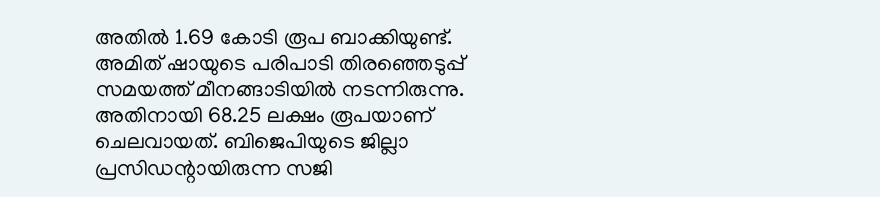അതില്‍ 1.69 കോടി രൂപ ബാക്കിയുണ്ട്. അമിത് ഷായുടെ പരിപാടി തിരഞ്ഞെടുപ്പ് സമയത്ത് മീനങ്ങാടിയില്‍ നടന്നിരുന്നു. അതിനായി 68.25 ലക്ഷം രൂപയാണ് ചെലവായത്. ബിജെപിയുടെ ജില്ലാ പ്രസിഡന്റായിരുന്ന സജി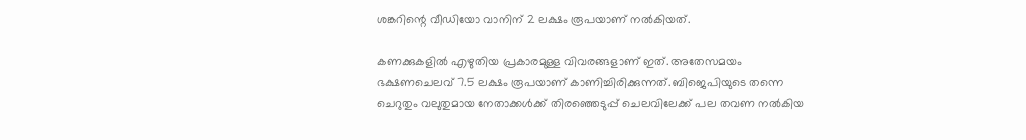ശങ്കറിന്റെ വീഡിയോ വാനിന് 2 ലക്ഷം രൂപയാണ് നല്‍കിയത്.

കണക്കുകളില്‍ എഴുതിയ പ്രകാരമുള്ള വിവരങ്ങളാണ് ഇത്. അതേസമയം ഭക്ഷണചെലവ് 7.5 ലക്ഷം രൂപയാണ് കാണിച്ചിരിക്കുന്നത്. ബിജെപിയുടെ തന്നെ ചെറുതും വലുതുമായ നേതാക്കള്‍ക്ക് തിരഞ്ഞെടുപ്പ് ചെലവിലേക്ക് പല തവണ നല്‍കിയ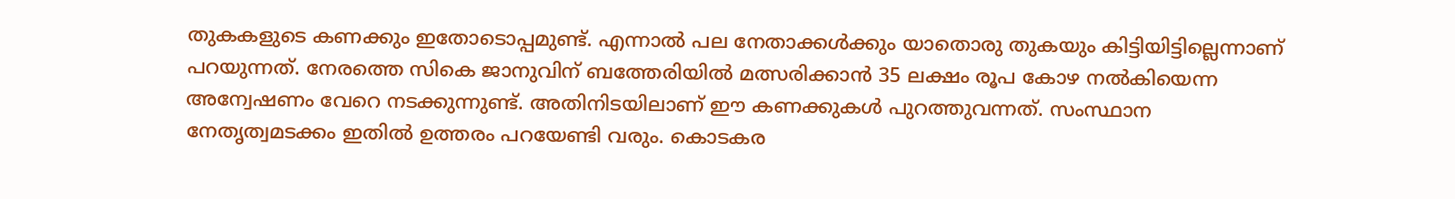തുകകളുടെ കണക്കും ഇതോടൊപ്പമുണ്ട്. എന്നാല്‍ പല നേതാക്കള്‍ക്കും യാതൊരു തുകയും കിട്ടിയിട്ടില്ലെന്നാണ് പറയുന്നത്. നേരത്തെ സികെ ജാനുവിന് ബത്തേരിയില്‍ മത്സരിക്കാന്‍ 35 ലക്ഷം രൂപ കോഴ നല്‍കിയെന്ന അന്വേഷണം വേറെ നടക്കുന്നുണ്ട്. അതിനിടയിലാണ് ഈ കണക്കുകള്‍ പുറത്തുവന്നത്. സംസ്ഥാന നേതൃത്വമടക്കം ഇതില്‍ ഉത്തരം പറയേണ്ടി വരും. കൊടകര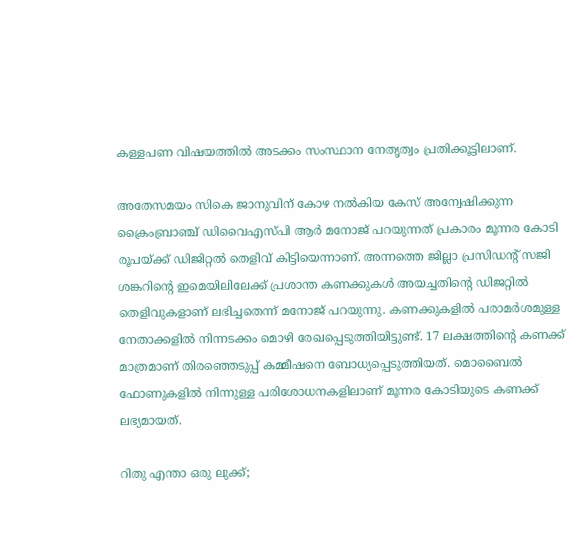കള്ളപണ വിഷയത്തില്‍ അടക്കം സംസ്ഥാന നേതൃത്വം പ്രതിക്കൂട്ടിലാണ്.

അതേസമയം സികെ ജാനുവിന് കോഴ നല്‍കിയ കേസ് അന്വേഷിക്കുന്ന ക്രൈംബ്രാഞ്ച് ഡിവൈഎസ്പി ആര്‍ മനോജ് പറയുന്നത് പ്രകാരം മൂന്നര കോടി രൂപയ്ക്ക് ഡിജിറ്റല്‍ തെളിവ് കിട്ടിയെന്നാണ്. അന്നത്തെ ജില്ലാ പ്രസിഡന്റ് സജി ശങ്കറിന്റെ ഇമെയിലിലേക്ക് പ്രശാന്ത കണക്കുകള്‍ അയച്ചതിന്റെ ഡിജറ്റില്‍ തെളിവുകളാണ് ലഭിച്ചതെന്ന് മനോജ് പറയുന്നു. കണക്കുകളില്‍ പരാമര്‍ശമുള്ള നേതാക്കളില്‍ നിന്നടക്കം മൊഴി രേഖപ്പെടുത്തിയിട്ടുണ്ട്. 17 ലക്ഷത്തിന്റെ കണക്ക് മാത്രമാണ് തിരഞ്ഞെടുപ്പ് കമ്മീഷനെ ബോധ്യപ്പെടുത്തിയത്. മൊബൈല്‍ ഫോണുകളില്‍ നിന്നുള്ള പരിശോധനകളിലാണ് മൂന്നര കോടിയുടെ കണക്ക് ലഭ്യമായത്.

റിതു എന്താ ഒരു ലുക്ക്;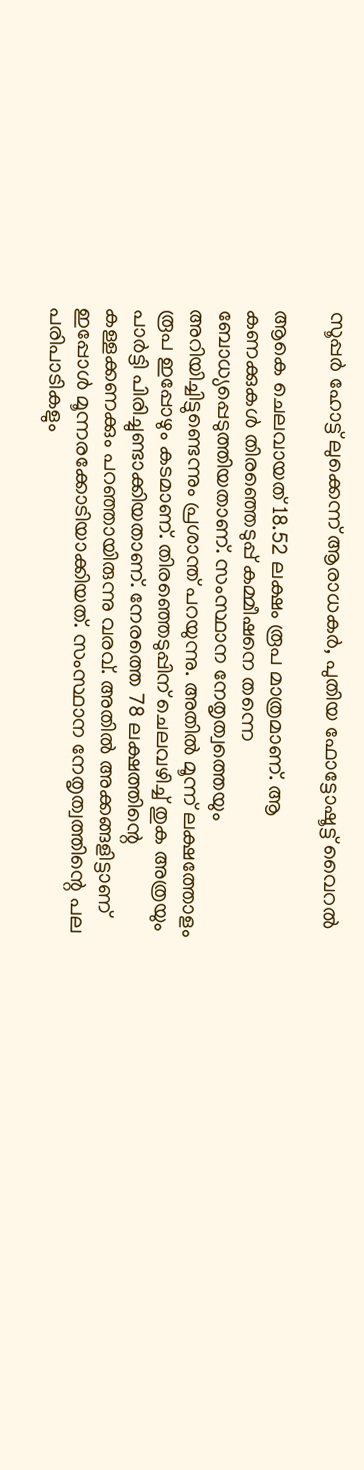സൂപ്പര്‍ ഹോട്ട് ലുക്കെന്ന് ആരാധകര്‍, പുതിയ ഫോട്ടോഷൂട്ട് വൈറല്‍

ആകെ ചെലവായത് 18.52 ലക്ഷം രൂപ മാത്രമാണ്. ആ കണക്കുകള്‍ തിരഞ്ഞെടുപ്പ് കമ്മീഷനെ തന്നെ ബോധ്യപ്പെടുത്തിയതാണ്. സംസ്ഥാന നേതൃത്വത്തെയും അറിയിച്ചിട്ടുണ്ടെന്നും പ്രശാന്ത് പറയുന്നു. അതില്‍ മൂന്ന് ലക്ഷത്തോളം രൂപ ഇപ്പോഴും കടമാണ്. തിരഞ്ഞെടുപ്പിന് ചെലവഴിച്ച് തുക അത്രയും പാര്‍ട്ടി പിരിച്ചുണ്ടാക്കിയതാണ്. നേരത്തെ 78 ലക്ഷത്തിന്റെ കള്ളക്കണക്കും പറഞ്ഞായിരുന്നു വരവ്. അതില്‍ അക്കങ്ങളിട്ടാണ് ഇപ്പോള്‍ മൂന്നരക്കോടിയാക്കിയത്. സംസ്ഥാന നേതൃത്വത്തിന്റെ പല പരിപാടികളും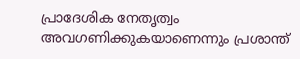പ്രാദേശിക നേതൃത്വം അവഗണിക്കുകയാണെന്നും പ്രശാന്ത്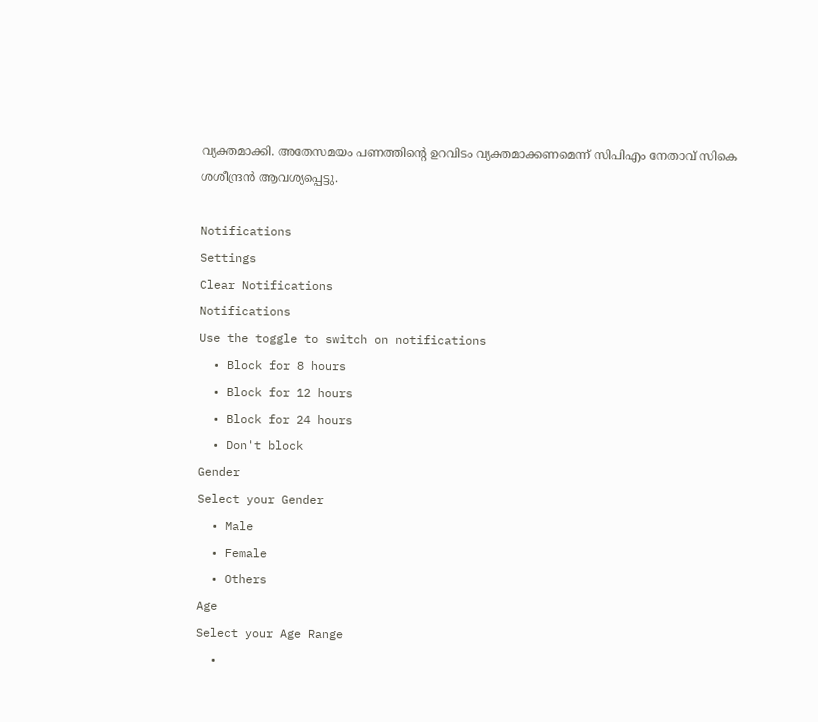വ്യക്തമാക്കി. അതേസമയം പണത്തിന്റെ ഉറവിടം വ്യക്തമാക്കണമെന്ന് സിപിഎം നേതാവ് സികെ ശശീന്ദ്രന്‍ ആവശ്യപ്പെട്ടു.

Notifications
Settings
Clear Notifications
Notifications
Use the toggle to switch on notifications
  • Block for 8 hours
  • Block for 12 hours
  • Block for 24 hours
  • Don't block
Gender
Select your Gender
  • Male
  • Female
  • Others
Age
Select your Age Range
  •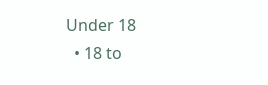Under 18
  • 18 to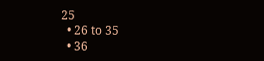25
  • 26 to 35
  • 36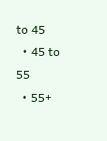to 45
  • 45 to 55
  • 55+